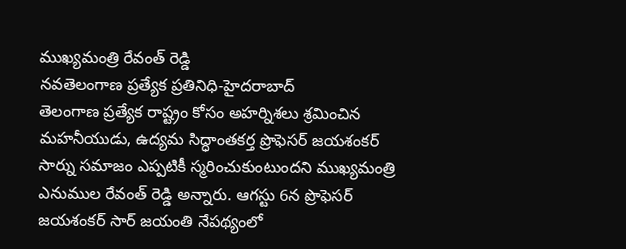ముఖ్యమంత్రి రేవంత్ రెడ్డి
నవతెలంగాణ ప్రత్యేక ప్రతినిధి-హైదరాబాద్
తెలంగాణ ప్రత్యేక రాష్ట్రం కోసం అహర్నిశలు శ్రమించిన మహనీయుడు, ఉద్యమ సిద్ధాంతకర్త ప్రొఫెసర్ జయశంకర్ సార్ను సమాజం ఎప్పటికీ స్మరించుకుంటుందని ముఖ్యమంత్రి ఎనుముల రేవంత్ రెడ్డి అన్నారు. ఆగస్టు 6న ప్రొఫెసర్ జయశంకర్ సార్ జయంతి నేపథ్యంలో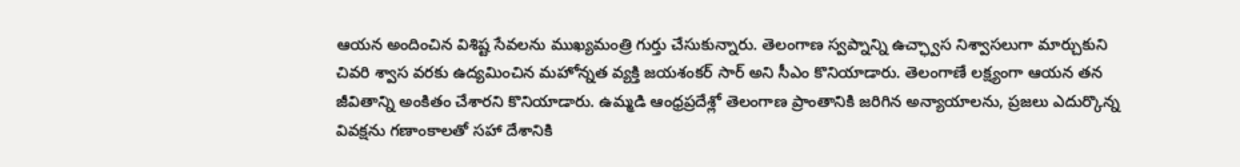ఆయన అందించిన విశిష్ట సేవలను ముఖ్యమంత్రి గుర్తు చేసుకున్నారు. తెలంగాణ స్వప్నాన్ని ఉచ్ఛ్వాస నిశ్వాసలుగా మార్చుకుని చివరి శ్వాస వరకు ఉద్యమించిన మహోన్నత వ్యక్తి జయశంకర్ సార్ అని సీఎం కొనియాడారు. తెలంగాణే లక్ష్యంగా ఆయన తన జీవితాన్ని అంకితం చేశారని కొనియాడారు. ఉమ్మడి ఆంధ్రప్రదేశ్లో తెలంగాణ ప్రాంతానికి జరిగిన అన్యాయాలను, ప్రజలు ఎదుర్కొన్న వివక్షను గణాంకాలతో సహా దేశానికి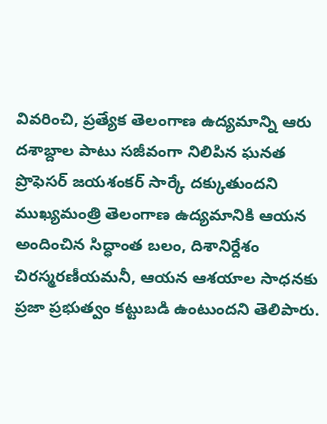వివరించి, ప్రత్యేక తెలంగాణ ఉద్యమాన్ని ఆరు దశాబ్దాల పాటు సజీవంగా నిలిపిన ఘనత ప్రొఫెసర్ జయశంకర్ సార్కే దక్కుతుందని ముఖ్యమంత్రి తెలంగాణ ఉద్యమానికి ఆయన అందించిన సిద్ధాంత బలం, దిశానిర్దేశం చిరస్మరణీయమనీ, ఆయన ఆశయాల సాధనకు ప్రజా ప్రభుత్వం కట్టుబడి ఉంటుందని తెలిపారు.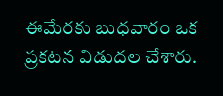ఈమేరకు బుధవారం ఒక ప్రకటన విడుదల చేశారు.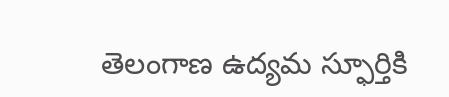తెలంగాణ ఉద్యమ స్ఫూర్తికి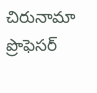చిరునామా ప్రొఫెసర్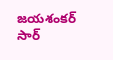జయశంకర్ సార్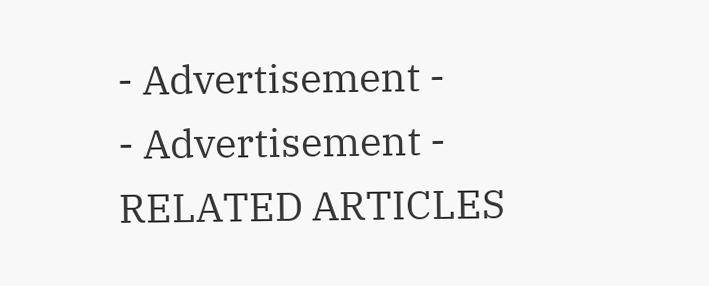- Advertisement -
- Advertisement -
RELATED ARTICLES